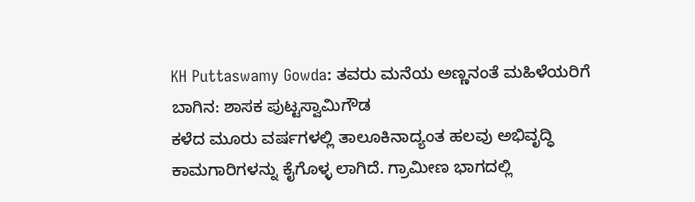KH Puttaswamy Gowda: ತವರು ಮನೆಯ ಅಣ್ಣನಂತೆ ಮಹಿಳೆಯರಿಗೆ ಬಾಗಿನ: ಶಾಸಕ ಪುಟ್ಟಸ್ವಾಮಿಗೌಡ
ಕಳೆದ ಮೂರು ವರ್ಷಗಳಲ್ಲಿ ತಾಲೂಕಿನಾದ್ಯಂತ ಹಲವು ಅಭಿವೃದ್ಧಿ ಕಾಮಗಾರಿಗಳನ್ನು ಕೈಗೊಳ್ಳ ಲಾಗಿದೆ. ಗ್ರಾಮೀಣ ಭಾಗದಲ್ಲಿ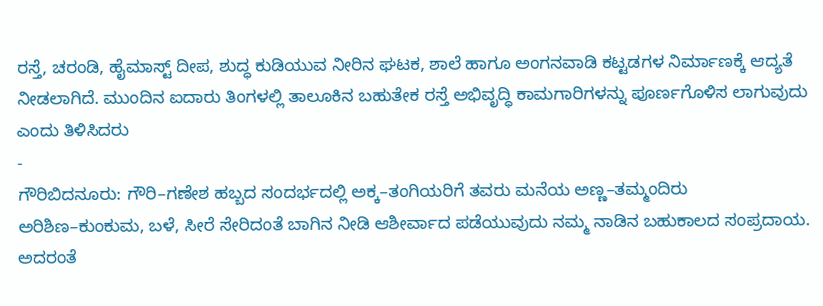ರಸ್ತೆ, ಚರಂಡಿ, ಹೈಮಾಸ್ಟ್ ದೀಪ, ಶುದ್ಧ ಕುಡಿಯುವ ನೀರಿನ ಘಟಕ, ಶಾಲೆ ಹಾಗೂ ಅಂಗನವಾಡಿ ಕಟ್ಟಡಗಳ ನಿರ್ಮಾಣಕ್ಕೆ ಆದ್ಯತೆ ನೀಡಲಾಗಿದೆ. ಮುಂದಿನ ಐದಾರು ತಿಂಗಳಲ್ಲಿ ತಾಲೂಕಿನ ಬಹುತೇಕ ರಸ್ತೆ ಅಭಿವೃದ್ಧಿ ಕಾಮಗಾರಿಗಳನ್ನು ಪೂರ್ಣಗೊಳಿಸ ಲಾಗುವುದು ಎಂದು ತಿಳಿಸಿದರು
-
ಗೌರಿಬಿದನೂರು: ಗೌರಿ–ಗಣೇಶ ಹಬ್ಬದ ಸಂದರ್ಭದಲ್ಲಿ ಅಕ್ಕ–ತಂಗಿಯರಿಗೆ ತವರು ಮನೆಯ ಅಣ್ಣ–ತಮ್ಮಂದಿರು ಅರಿಶಿಣ–ಕುಂಕುಮ, ಬಳೆ, ಸೀರೆ ಸೇರಿದಂತೆ ಬಾಗಿನ ನೀಡಿ ಆಶೀರ್ವಾದ ಪಡೆಯುವುದು ನಮ್ಮ ನಾಡಿನ ಬಹುಕಾಲದ ಸಂಪ್ರದಾಯ. ಅದರಂತೆ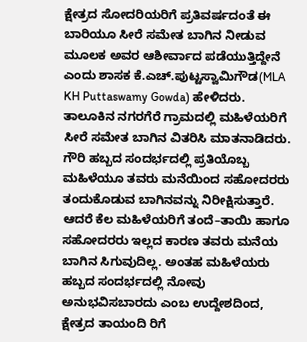ಕ್ಷೇತ್ರದ ಸೋದರಿಯರಿಗೆ ಪ್ರತಿವರ್ಷದಂತೆ ಈ ಬಾರಿಯೂ ಸೀರೆ ಸಮೇತ ಬಾಗಿನ ನೀಡುವ ಮೂಲಕ ಅವರ ಆಶೀರ್ವಾದ ಪಡೆಯುತ್ತಿದ್ದೇನೆ ಎಂದು ಶಾಸಕ ಕೆ.ಎಚ್.ಪುಟ್ಟಸ್ವಾಮಿಗೌಡ(MLA KH Puttaswamy Gowda) ಹೇಳಿದರು.
ತಾಲೂಕಿನ ನಗರಗೆರೆ ಗ್ರಾಮದಲ್ಲಿ ಮಹಿಳೆಯರಿಗೆ ಸೀರೆ ಸಮೇತ ಬಾಗಿನ ವಿತರಿಸಿ ಮಾತನಾಡಿದರು.
ಗೌರಿ ಹಬ್ಬದ ಸಂದರ್ಭದಲ್ಲಿ ಪ್ರತಿಯೊಬ್ಬ ಮಹಿಳೆಯೂ ತವರು ಮನೆಯಿಂದ ಸಹೋದರರು ತಂದುಕೊಡುವ ಬಾಗಿನವನ್ನು ನಿರೀಕ್ಷಿಸುತ್ತಾರೆ. ಆದರೆ ಕೆಲ ಮಹಿಳೆಯರಿಗೆ ತಂದೆ–ತಾಯಿ ಹಾಗೂ ಸಹೋದರರು ಇಲ್ಲದ ಕಾರಣ ತವರು ಮನೆಯ ಬಾಗಿನ ಸಿಗುವುದಿಲ್ಲ. ಅಂತಹ ಮಹಿಳೆಯರು ಹಬ್ಬದ ಸಂದರ್ಭದಲ್ಲಿ ನೋವು ಅನುಭವಿಸಬಾರದು ಎಂಬ ಉದ್ದೇಶದಿಂದ, ಕ್ಷೇತ್ರದ ತಾಯಂದಿ ರಿಗೆ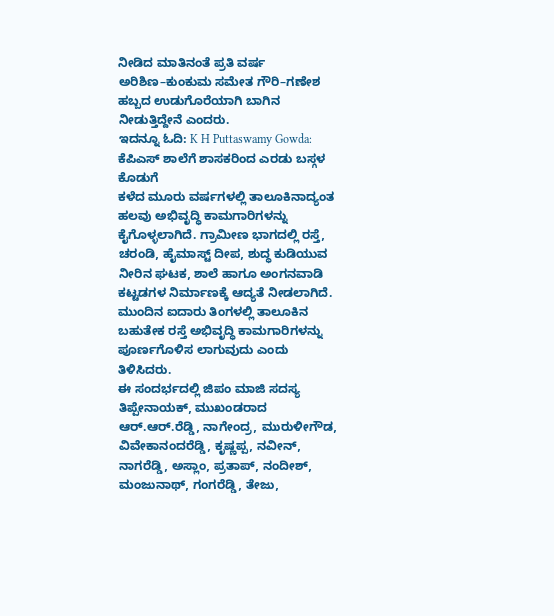ನೀಡಿದ ಮಾತಿನಂತೆ ಪ್ರತಿ ವರ್ಷ ಅರಿಶಿಣ–ಕುಂಕುಮ ಸಮೇತ ಗೌರಿ–ಗಣೇಶ ಹಬ್ಬದ ಉಡುಗೊರೆಯಾಗಿ ಬಾಗಿನ ನೀಡುತ್ತಿದ್ದೇನೆ ಎಂದರು.
ಇದನ್ನೂ ಓದಿ: K H Puttaswamy Gowda: ಕೆಪಿಎಸ್ ಶಾಲೆಗೆ ಶಾಸಕರಿಂದ ಎರಡು ಬಸ್ಗಳ ಕೊಡುಗೆ
ಕಳೆದ ಮೂರು ವರ್ಷಗಳಲ್ಲಿ ತಾಲೂಕಿನಾದ್ಯಂತ ಹಲವು ಅಭಿವೃದ್ಧಿ ಕಾಮಗಾರಿಗಳನ್ನು ಕೈಗೊಳ್ಳಲಾಗಿದೆ. ಗ್ರಾಮೀಣ ಭಾಗದಲ್ಲಿ ರಸ್ತೆ, ಚರಂಡಿ, ಹೈಮಾಸ್ಟ್ ದೀಪ, ಶುದ್ಧ ಕುಡಿಯುವ ನೀರಿನ ಘಟಕ, ಶಾಲೆ ಹಾಗೂ ಅಂಗನವಾಡಿ ಕಟ್ಟಡಗಳ ನಿರ್ಮಾಣಕ್ಕೆ ಆದ್ಯತೆ ನೀಡಲಾಗಿದೆ. ಮುಂದಿನ ಐದಾರು ತಿಂಗಳಲ್ಲಿ ತಾಲೂಕಿನ ಬಹುತೇಕ ರಸ್ತೆ ಅಭಿವೃದ್ಧಿ ಕಾಮಗಾರಿಗಳನ್ನು ಪೂರ್ಣಗೊಳಿಸ ಲಾಗುವುದು ಎಂದು ತಿಳಿಸಿದರು.
ಈ ಸಂದರ್ಭದಲ್ಲಿ ಜಿಪಂ ಮಾಜಿ ಸದಸ್ಯ ತಿಪ್ಪೇನಾಯಕ್, ಮುಖಂಡರಾದ ಆರ್.ಆರ್.ರೆಡ್ಡಿ, ನಾಗೇಂದ್ರ, ಮುರುಳೀಗೌಡ, ವಿವೇಕಾನಂದರೆಡ್ಡಿ, ಕೃಷ್ಣಪ್ಪ, ನವೀನ್, ನಾಗರೆಡ್ಡಿ, ಅಸ್ಲಾಂ, ಪ್ರತಾಪ್, ನಂದೀಶ್, ಮಂಜುನಾಥ್, ಗಂಗರೆಡ್ಡಿ, ತೇಜು,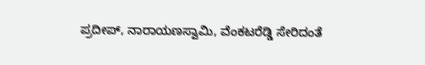ಪ್ರದೀಪ್, ನಾರಾಯಣಸ್ವಾಮಿ, ವೆಂಕಟರೆಡ್ಡಿ ಸೇರಿದಂತೆ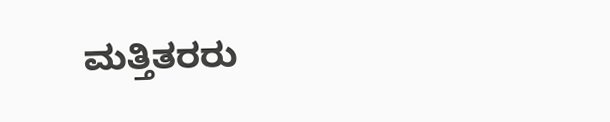ಮತ್ತಿತರರು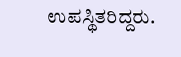ಉಪಸ್ಥಿತರಿದ್ದರು.